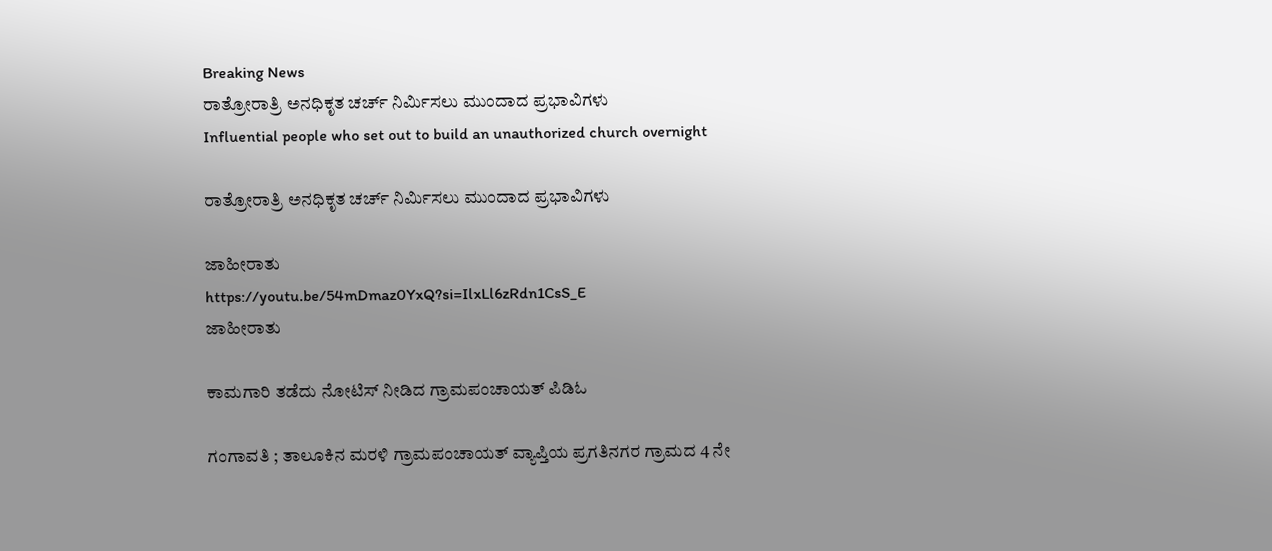Breaking News
ರಾತ್ರೋರಾತ್ರಿ ಅನಧಿಕೃತ ಚರ್ಚ್ ನಿರ್ಮಿಸಲು ಮುಂದಾದ ಪ್ರಭಾವಿಗಳು
Influential people who set out to build an unauthorized church overnight

ರಾತ್ರೋರಾತ್ರಿ ಅನಧಿಕೃತ ಚರ್ಚ್ ನಿರ್ಮಿಸಲು ಮುಂದಾದ ಪ್ರಭಾವಿಗಳು

ಜಾಹೀರಾತು
https://youtu.be/54mDmaz0YxQ?si=IlxLl6zRdn1CsS_E
ಜಾಹೀರಾತು

ಕಾಮಗಾರಿ ತಡೆದು ನೋಟಿಸ್ ನೀಡಿದ ಗ್ರಾಮಪಂಚಾಯತ್ ಪಿಡಿಓ

ಗಂಗಾವತಿ ; ತಾಲೂಕಿನ ಮರಳಿ ಗ್ರಾಮಪಂಚಾಯತ್ ವ್ಯಾಪ್ತಿಯ ಪ್ರಗತಿನಗರ ಗ್ರಾಮದ 4 ನೇ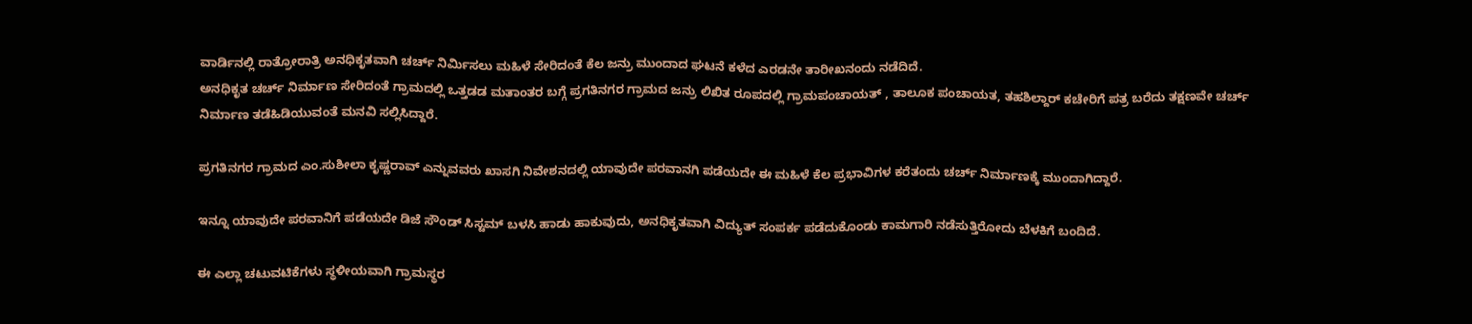ವಾರ್ಡಿನಲ್ಲಿ ರಾತ್ರೋರಾತ್ರಿ ಅನಧಿಕೃತವಾಗಿ ಚರ್ಚ್ ನಿರ್ಮಿಸಲು ಮಹಿಳೆ ಸೇರಿದಂತೆ ಕೆಲ ಜನ್ರು ಮುಂದಾದ ಘಟನೆ ಕಳೆದ ಎರಡನೇ ತಾರೀಖನಂದು ನಡೆದಿದೆ.
ಅನಧಿಕೃತ ಚರ್ಚ್ ನಿರ್ಮಾಣ ಸೇರಿದಂತೆ ಗ್ರಾಮದಲ್ಲಿ ಒತ್ತಡಡ ಮತಾಂತರ ಬಗ್ಗೆ ಪ್ರಗತಿನಗರ ಗ್ರಾಮದ ಜನ್ರು ಲಿಖಿತ ರೂಪದಲ್ಲಿ ಗ್ರಾಮಪಂಚಾಯತ್ , ತಾಲೂಕ ಪಂಚಾಯತ, ತಹಶಿಲ್ದಾರ್ ಕಚೇರಿಗೆ ಪತ್ರ ಬರೆದು ತಕ್ಷಣವೇ ಚರ್ಚ್ ನಿರ್ಮಾಣ ತಡೆಹಿಡಿಯುವಂತೆ ಮನವಿ ಸಲ್ಲಿಸಿದ್ದಾರೆ.

ಪ್ರಗತಿನಗರ ಗ್ರಾಮದ ಎಂ.ಸುಶೀಲಾ ಕೃಷ್ಣರಾವ್ ಎನ್ನುವವರು ಖಾಸಗಿ ನಿವೇಶನದಲ್ಲಿ ಯಾವುದೇ ಪರವಾನಗಿ ಪಡೆಯದೇ ಈ ಮಹಿಳೆ ಕೆಲ ಪ್ರಭಾವಿಗಳ ಕರೆತಂದು ಚರ್ಚ್ ನಿರ್ಮಾಣಕ್ಕೆ ಮುಂದಾಗಿದ್ದಾರೆ.

ಇನ್ನೂ ಯಾವುದೇ ಪರವಾನಿಗೆ ಪಡೆಯದೇ ಡಿಜೆ ಸೌಂಡ್ ಸಿಸ್ಟಮ್ ಬಳಸಿ ಹಾಡು ಹಾಕುವುದು, ಅನಧಿಕೃತವಾಗಿ ವಿದ್ಯುತ್ ಸಂಪರ್ಕ ಪಡೆದುಕೊಂಡು ಕಾಮಗಾರಿ ನಡೆಸುತ್ತಿರೋದು ಬೆಳಕಿಗೆ ಬಂದಿದೆ.

ಈ ಎಲ್ಲಾ ಚಟುವಟಿಕೆಗಳು ಸ್ಥಳೀಯವಾಗಿ ಗ್ರಾಮಸ್ಥರ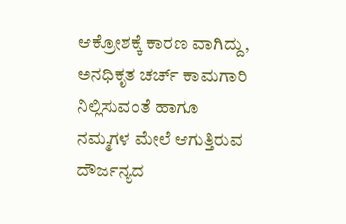ಆಕ್ರೋಶಕ್ಕೆ ಕಾರಣ ವಾಗಿದ್ದು, ಅನಧಿಕೃತ ಚರ್ಚ್ ಕಾಮಗಾರಿ ನಿಲ್ಲಿಸುವಂತೆ ಹಾಗೂ ನಮ್ಮಗಳ ಮೇಲೆ ಆಗುತ್ತಿರುವ ದೌರ್ಜನ್ಯದ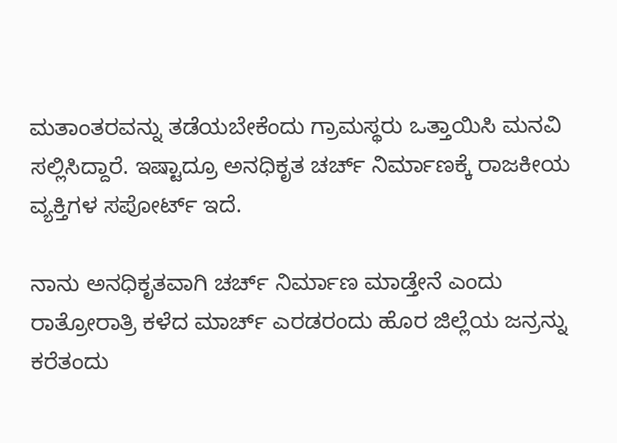ಮತಾಂತರವನ್ನು ತಡೆಯಬೇಕೆಂದು ಗ್ರಾಮಸ್ಥರು ಒತ್ತಾಯಿಸಿ ಮನವಿ ಸಲ್ಲಿಸಿದ್ದಾರೆ. ಇಷ್ಟಾದ್ರೂ ಅನಧಿಕೃತ ಚರ್ಚ್ ನಿರ್ಮಾಣಕ್ಕೆ ರಾಜಕೀಯ ವ್ಯಕ್ತಿಗಳ ಸಪೋರ್ಟ್ ಇದೆ.

ನಾನು ಅನಧಿಕೃತವಾಗಿ ಚರ್ಚ್ ನಿರ್ಮಾಣ ಮಾಡ್ತೇನೆ ಎಂದು ರಾತ್ರೋರಾತ್ರಿ ಕಳೆದ ಮಾರ್ಚ್ ಎರಡರಂದು ಹೊರ ಜಿಲ್ಲೆಯ ಜನ್ರನ್ನು ಕರೆತಂದು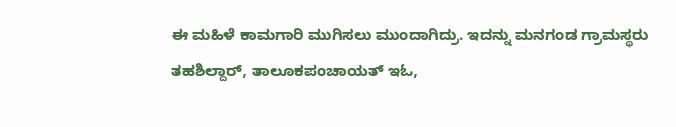ಈ ಮಹಿಳೆ ಕಾಮಗಾರಿ ಮುಗಿಸಲು ಮುಂದಾಗಿದ್ರು. ಇದನ್ನು ಮನಗಂಡ ಗ್ರಾಮಸ್ಥರು ತಹಶಿಲ್ದಾರ್, ತಾಲೂಕಪಂಚಾಯತ್ ಇಓ,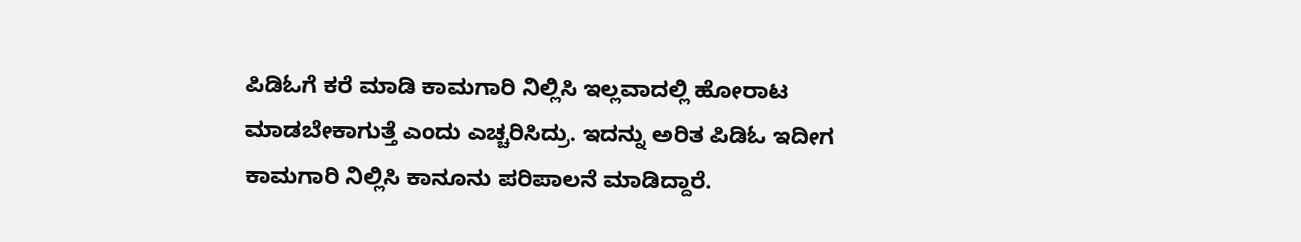ಪಿಡಿಓಗೆ ಕರೆ ಮಾಡಿ ಕಾಮಗಾರಿ ನಿಲ್ಲಿಸಿ ಇಲ್ಲವಾದಲ್ಲಿ ಹೋರಾಟ ಮಾಡಬೇಕಾಗುತ್ತೆ ಎಂದು ಎಚ್ಚರಿಸಿದ್ರು. ಇದನ್ನು ಅರಿತ ಪಿಡಿಓ ಇದೀಗ ಕಾಮಗಾರಿ ನಿಲ್ಲಿಸಿ ಕಾನೂನು ಪರಿಪಾಲನೆ ಮಾಡಿದ್ದಾರೆ.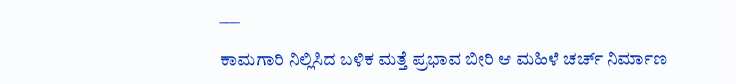___

ಕಾಮಗಾರಿ ನಿಲ್ಲಿಸಿದ ಬಳಿಕ ಮತ್ತೆ ಪ್ರಭಾವ ಬೀರಿ ಆ ಮಹಿಳೆ ಚರ್ಚ್ ನಿರ್ಮಾಣ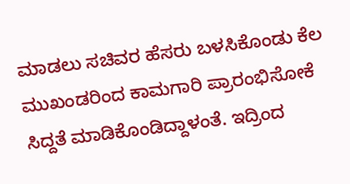ಮಾಡಲು ಸಚಿವರ ಹೆಸರು ಬಳಸಿಕೊಂಡು ಕೆಲ‌ ಮುಖಂಡರಿಂದ ಕಾಮಗಾರಿ ಪ್ರಾರಂಭಿಸೋಕೆ ಸಿದ್ದತೆ ಮಾಡಿಕೊಂಡಿದ್ದಾಳಂತೆ. ಇದ್ರಿಂದ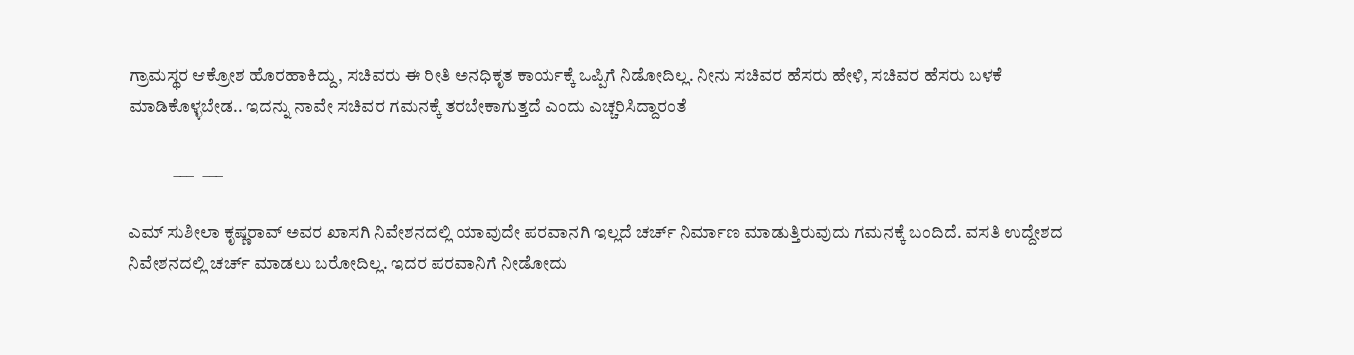ಗ್ರಾಮಸ್ಥರ ಆಕ್ರೋಶ ಹೊರಹಾಕಿದ್ದು, ಸಚಿವರು ಈ ರೀತಿ ಅನಧಿಕೃತ ಕಾರ್ಯಕ್ಕೆ ಒಪ್ಪಿಗೆ ನಿಡೋದಿಲ್ಲ. ನೀನು ಸಚಿವರ ಹೆಸರು ಹೇಳಿ, ಸಚಿವರ ಹೆಸರು ಬಳಕೆ ಮಾಡಿಕೊಳ್ಳಬೇಡ.. ಇದನ್ನು ನಾವೇ ಸಚಿವರ ಗಮನಕ್ಕೆ ತರಬೇಕಾಗುತ್ತದೆ ಎಂದು ಎಚ್ಚರಿಸಿದ್ದಾರಂತೆ

             ___   ___

ಎಮ್ ಸುಶೀಲಾ ಕೃಷ್ಣರಾವ್ ಅವರ ಖಾಸಗಿ ನಿವೇಶನದಲ್ಲಿ ಯಾವುದೇ ಪರವಾನಗಿ ಇಲ್ಲದೆ ಚರ್ಚ್ ನಿರ್ಮಾಣ ಮಾಡುತ್ತಿರುವುದು ಗಮನಕ್ಕೆ ಬಂದಿದೆ‌. ವಸತಿ ಉದ್ದೇಶದ ನಿವೇಶನದಲ್ಲಿ ಚರ್ಚ್ ಮಾಡಲು ಬರೋದಿಲ್ಲ. ಇದರ ಪರವಾನಿಗೆ ನೀಡೋದು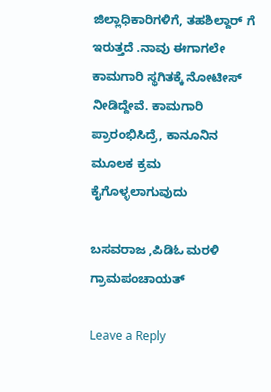ಜಿಲ್ಲಾಧಿಕಾರಿಗಳಿಗೆ, ತಹಶಿಲ್ದಾರ್ ಗೆ ಇರುತ್ತದೆ .ನಾವು ಈಗಾಗಲೇ ಕಾಮಗಾರಿ ಸ್ಥಗಿತಕ್ಕೆ ನೋಟೀಸ್ ನೀಡಿದ್ದೇವೆ. ಕಾಮಗಾರಿ ಪ್ರಾರಂಭಿಸಿದ್ರೆ, ಕಾನೂನಿನ ಮೂಲಕ ಕ್ರಮ ಕೈಗೊಳ್ಳಲಾಗುವುದು

ಬಸವರಾಜ ,ಪಿಡಿಓ ಮರಳಿ ಗ್ರಾಮಪಂಚಾಯತ್

Leave a Reply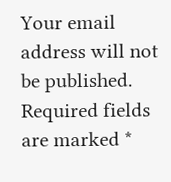Your email address will not be published. Required fields are marked *